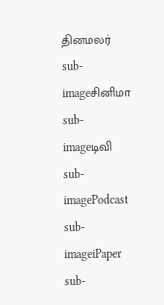தினமலர்
sub-imageசினிமா
sub-imageடிவி
sub-imagePodcast
sub-imageiPaper
sub-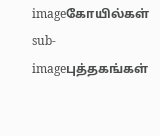imageகோயில்கள்
sub-imageபுத்தகங்கள்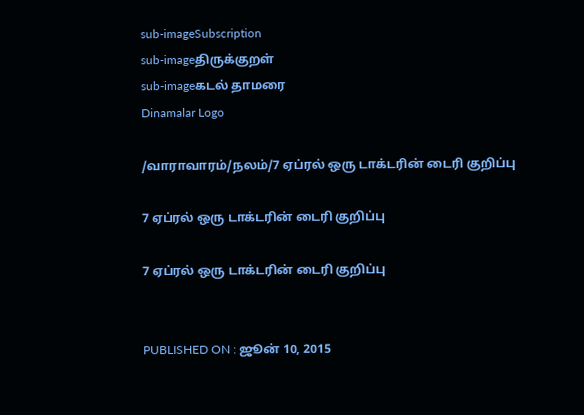sub-imageSubscription
sub-imageதிருக்குறள்
sub-imageகடல் தாமரை
Dinamalar Logo

/வாராவாரம்/நலம்/7 ஏப்ரல் ஒரு டாக்டரின் டைரி குறிப்பு

7 ஏப்ரல் ஒரு டாக்டரின் டைரி குறிப்பு

7 ஏப்ரல் ஒரு டாக்டரின் டைரி குறிப்பு


PUBLISHED ON : ஜூன் 10, 2015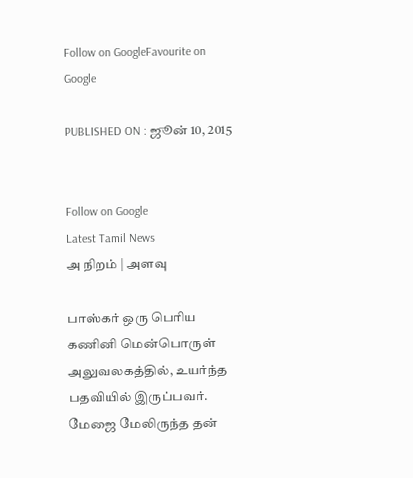Follow on GoogleFavourite on Google

PUBLISHED ON : ஜூன் 10, 2015


Follow on Google
Latest Tamil News
அ நிறம் | அளவு

பாஸ்கர் ஒரு பெரிய கணினி மென்பொருள் அலுவலகத்தில், உயர்ந்த பதவியில் இருப்பவர். மேஜை மேலிருந்த தன்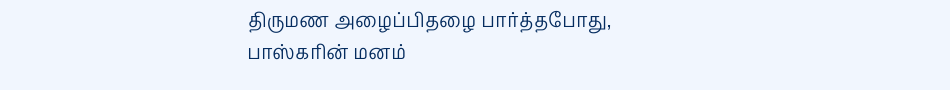திருமண அழைப்பிதழை பார்த்தபோது, பாஸ்கரின் மனம்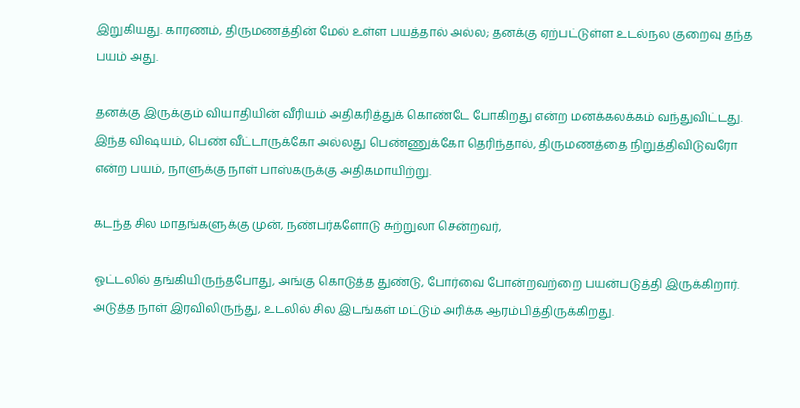இறுகியது. காரணம், திருமணத்தின் மேல் உள்ள பயத்தால் அல்ல; தனக்கு ஏற்பட்டுள்ள உடல்நல குறைவு தந்த பயம் அது.

தனக்கு இருக்கும் வியாதியின் வீரியம் அதிகரித்துக் கொண்டே போகிறது என்ற மனக்கலக்கம் வந்துவிட்டது. இந்த விஷயம், பெண் வீட்டாருக்கோ அல்லது பெண்ணுக்கோ தெரிந்தால், திருமணத்தை நிறுத்திவிடுவரோ என்ற பயம், நாளுக்கு நாள் பாஸ்கருக்கு அதிகமாயிற்று.

கடந்த சில மாதங்களுக்கு முன், நண்பர்களோடு சுற்றுலா சென்றவர்,

ஓட்டலில் தங்கியிருந்தபோது, அங்கு கொடுத்த துண்டு, போர்வை போன்றவற்றை பயன்படுத்தி இருக்கிறார். அடுத்த நாள் இரவிலிருந்து, உடலில் சில இடங்கள் மட்டும் அரிக்க ஆரம்பித்திருக்கிறது.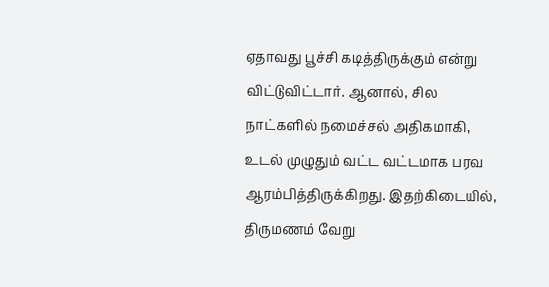ஏதாவது பூச்சி கடித்திருக்கும் என்று விட்டுவிட்டார். ஆனால், சில நாட்களில் நமைச்சல் அதிகமாகி, உடல் முழுதும் வட்ட வட்டமாக பரவ ஆரம்பித்திருக்கிறது. இதற்கிடையில், திருமணம் வேறு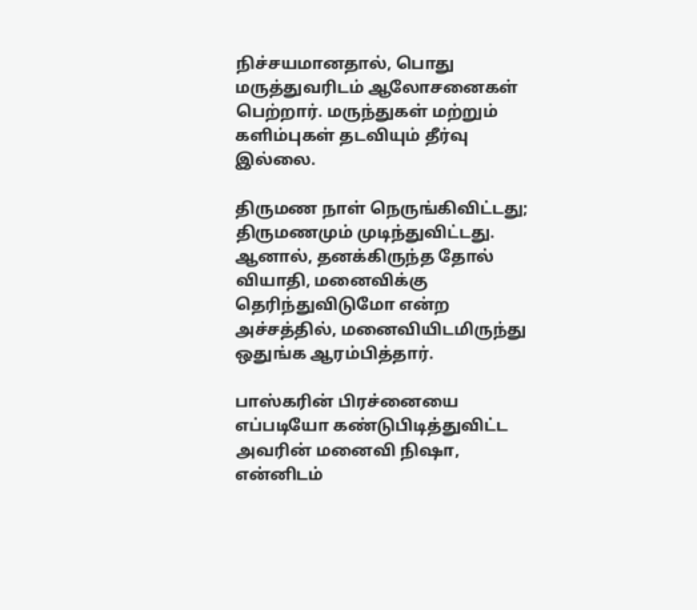நிச்சயமானதால், பொது மருத்துவரிடம் ஆலோசனைகள் பெற்றார். மருந்துகள் மற்றும் களிம்புகள் தடவியும் தீர்வு இல்லை.

திருமண நாள் நெருங்கிவிட்டது; திருமணமும் முடிந்துவிட்டது. ஆனால், தனக்கிருந்த தோல் வியாதி, மனைவிக்கு தெரிந்துவிடுமோ என்ற அச்சத்தில், மனைவியிடமிருந்து ஒதுங்க ஆரம்பித்தார்.

பாஸ்கரின் பிரச்னையை எப்படியோ கண்டுபிடித்துவிட்ட அவரின் மனைவி நிஷா, என்னிடம்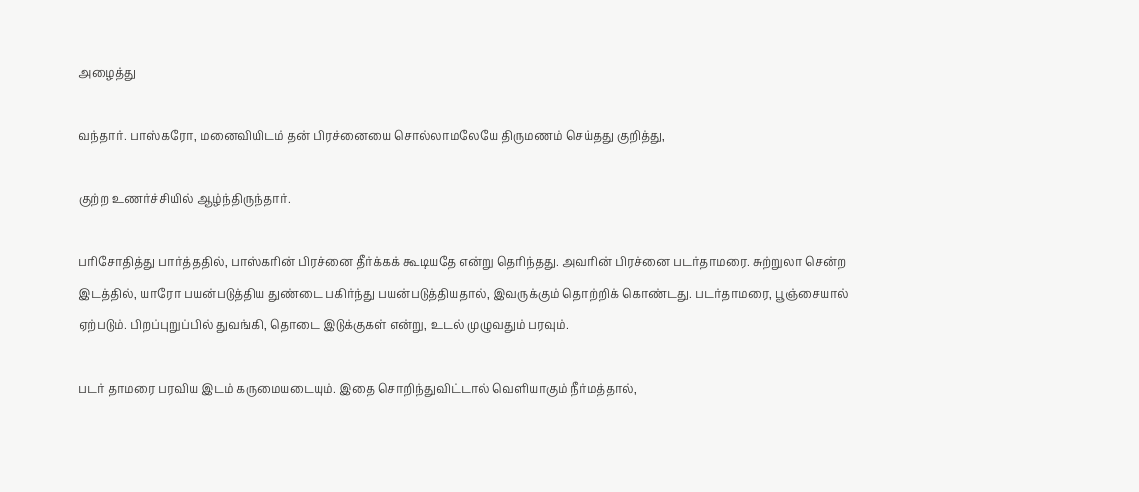அழைத்து

வந்தார். பாஸ்கரோ, மனைவியிடம் தன் பிரச்னையை சொல்லாமலேயே திருமணம் செய்தது குறித்து,

குற்ற உணர்ச்சியில் ஆழ்ந்திருந்தார்.

பரிசோதித்து பார்த்ததில், பாஸ்கரின் பிரச்னை தீர்க்கக் கூடியதே என்று தெரிந்தது. அவரின் பிரச்னை படர்தாமரை. சுற்றுலா சென்ற இடத்தில், யாரோ பயன்படுத்திய துண்டை பகிர்ந்து பயன்படுத்தியதால், இவருக்கும் தொற்றிக் கொண்டது. படர்தாமரை, பூஞ்சையால் ஏற்படும். பிறப்புறுப்பில் துவங்கி, தொடை இடுக்குகள் என்று, உடல் முழுவதும் பரவும்.

படர் தாமரை பரவிய இடம் கருமையடையும். இதை சொறிந்துவிட்டால் வெளியாகும் நீர்மத்தால்,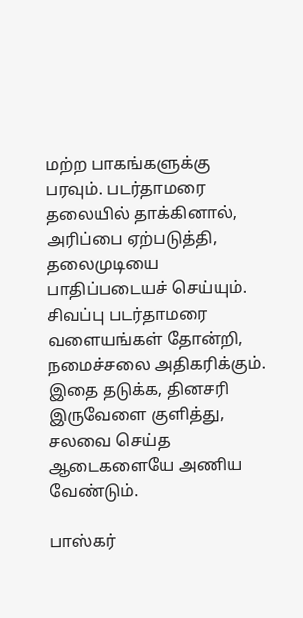மற்ற பாகங்களுக்கு பரவும். படர்தாமரை தலையில் தாக்கினால், அரிப்பை ஏற்படுத்தி, தலைமுடியை பாதிப்படையச் செய்யும். சிவப்பு படர்தாமரை வளையங்கள் தோன்றி, நமைச்சலை அதிகரிக்கும். இதை தடுக்க, தினசரி இருவேளை குளித்து, சலவை செய்த ஆடைகளையே அணிய வேண்டும்.

பாஸ்கர்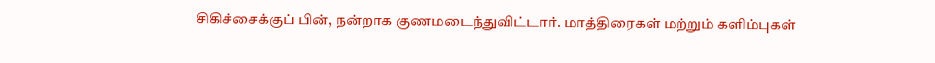சிகிச்சைக்குப் பின், நன்றாக குணமடைந்துவிட்டார். மாத்திரைகள் மற்றும் களிம்புகள்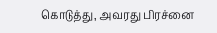கொடுத்து, அவரது பிரச்னை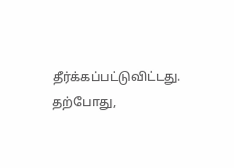தீர்க்கப்பட்டுவிட்டது. தற்போது,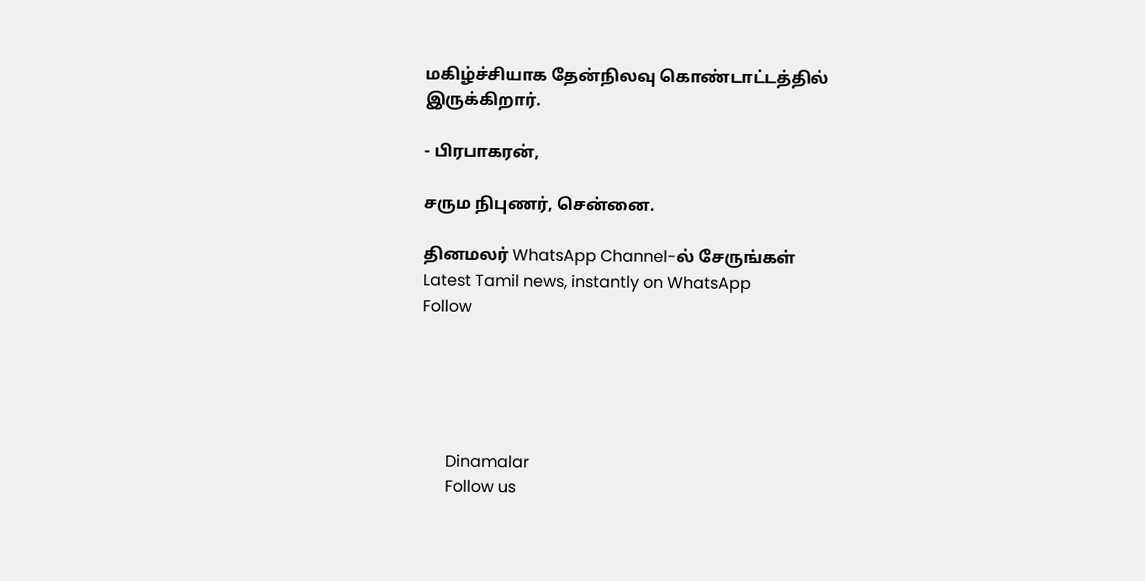மகிழ்ச்சியாக தேன்நிலவு கொண்டாட்டத்தில் இருக்கிறார்.

- பிரபாகரன்,

சரும நிபுணர், சென்னை.

தினமலர் WhatsApp Channel-ல் சேருங்கள்
Latest Tamil news, instantly on WhatsApp
Follow





      Dinamalar
      Follow us